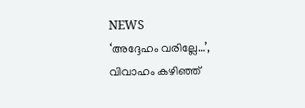NEWS
‘അദ്ദേഹം വരില്ലേ…’, വിവാഹം കഴിഞ്ഞ്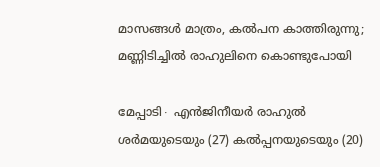മാസങ്ങൾ മാത്രം, കൽപന കാത്തിരുന്നു; മണ്ണിടിച്ചിൽ രാഹുലിനെ കൊണ്ടുപോയി

മേപ്പാടി∙ എൻജിനീയർ രാഹുൽ ശർമയുടെയും (27) കൽപ്പനയുടെയും (20)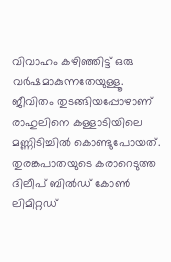വിവാഹം കഴിഞ്ഞിട്ട് ഒരു വർഷമാകുന്നതേയുള്ളൂ. ജീവിതം തുടങ്ങിയപ്പോഴാണ് രാഹുലിനെ കള്ളാടിയിലെ മണ്ണിടിച്ചിൽ കൊണ്ടുപോയത്. തുരങ്കപാതയുടെ കരാറെടുത്ത ദിലീപ് ബിൽഡ് കോൺ ലിമിറ്റഡ്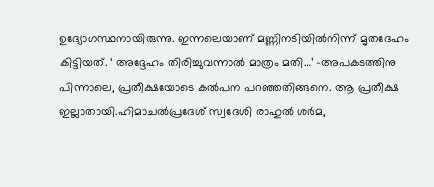ഉദ്യോഗസ്ഥനായിരുന്നു. ഇന്നലെയാണ് മണ്ണിനടിയിൽനിന്ന് മൃതദേഹം കിട്ടിയത്. ‘ അദ്ദേഹം തിരിച്ചുവന്നാൽ മാത്രം മതി…’ -അപകടത്തിനു പിന്നാലെ, പ്രതീക്ഷയോടെ കൽപന പറഞ്ഞതിങ്ങനെ. ആ പ്രതീക്ഷ ഇല്ലാതായി.ഹിമാചൽപ്രദേശ് സ്വദേശി രാഹുൽ ശർമ,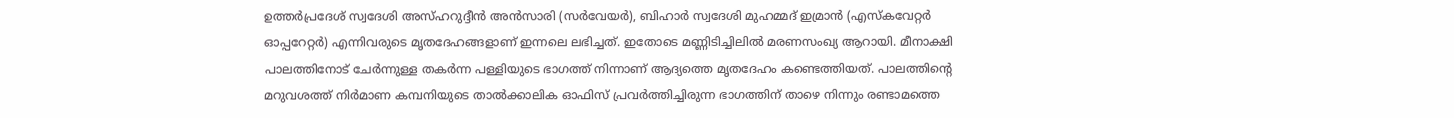ഉത്തർപ്രദേശ് സ്വദേശി അസ്ഹറുദ്ദീൻ അൻസാരി (സർവേയർ), ബിഹാർ സ്വദേശി മുഹമ്മദ് ഇമ്രാൻ (എസ്കവേറ്റർ ഓപ്പറേറ്റർ) എന്നിവരുടെ മൃതദേഹങ്ങളാണ് ഇന്നലെ ലഭിച്ചത്. ഇതോടെ മണ്ണിടിച്ചിലിൽ മരണസംഖ്യ ആറായി. മീനാക്ഷി പാലത്തിനോട് ചേർന്നുള്ള തകർന്ന പള്ളിയുടെ ഭാഗത്ത് നിന്നാണ് ആദ്യത്തെ മൃതദേഹം കണ്ടെത്തിയത്. പാലത്തിന്റെ മറുവശത്ത് നിർമാണ കമ്പനിയുടെ താൽക്കാലിക ഓഫിസ് പ്രവർത്തിച്ചിരുന്ന ഭാഗത്തിന് താഴെ നിന്നും രണ്ടാമത്തെ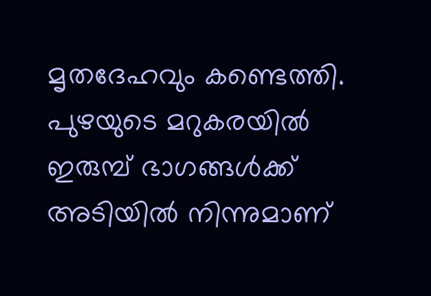മൃതദേഹവും കണ്ടെത്തി. പുഴയുടെ മറുകരയിൽ ഇരുമ്പ് ഭാഗങ്ങൾക്ക് അടിയിൽ നിന്നുമാണ്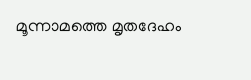മൂന്നാമത്തെ മൃതദേഹം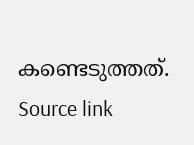കണ്ടെടുത്തത്.
Source link